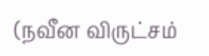(நவீன விருட்சம்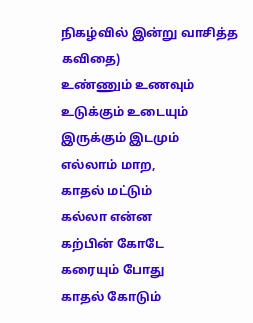நிகழ்வில் இன்று வாசித்த கவிதை)
உண்ணும் உணவும்
உடுக்கும் உடையும்
இருக்கும் இடமும்
எல்லாம் மாற,
காதல் மட்டும்
கல்லா என்ன
கற்பின் கோடே
கரையும் போது
காதல் கோடும்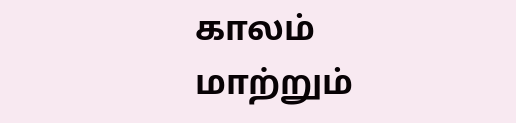காலம் மாற்றும்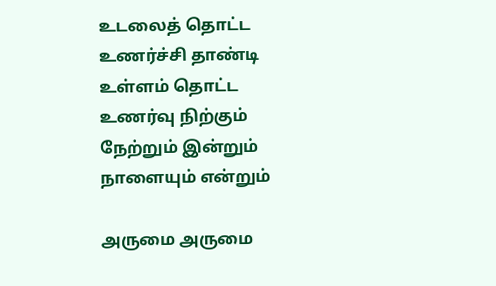உடலைத் தொட்ட
உணர்ச்சி தாண்டி
உள்ளம் தொட்ட
உணர்வு நிற்கும்
நேற்றும் இன்றும்
நாளையும் என்றும்

அருமை அருமை